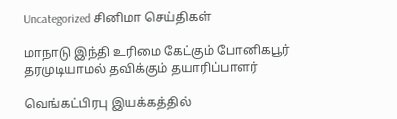Uncategorized சினிமா செய்திகள்

மாநாடு இந்தி உரிமை கேட்கும் போனிகபூர் தரமுடியாமல் தவிக்கும் தயாரிப்பாளர்

வெங்கட்பிரபு இயக்கத்தில்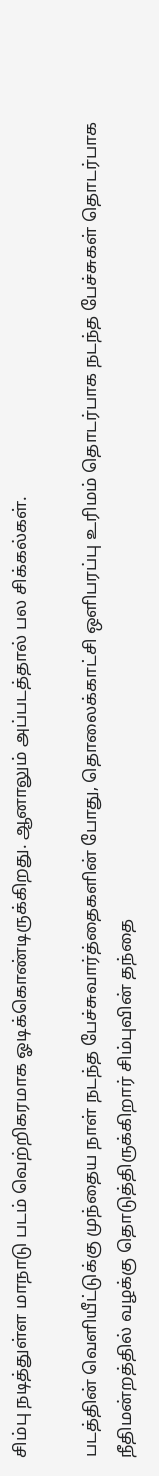சிம்பு நடித்துள்ள மாநாடு படம் வெற்றிகரமாக ஓடிக்கொண்டிருக்கிறது. ஆனாலும் அப்படத்தால் பல சிக்கல்கள்.

படத்தின் வெளியீட்டுக்கு முந்தைய நாள் நடந்த பேச்சுவார்த்தைகளின் போது, தொலைக்காட்சி ஒளிபரப்பு உரிமம் தொடர்பாக நடந்த பேச்சுகள் தொடர்பாக நீதிமன்றத்தில் வழக்கு தொடுத்திருக்கிறார் சிம்புவின் தந்தை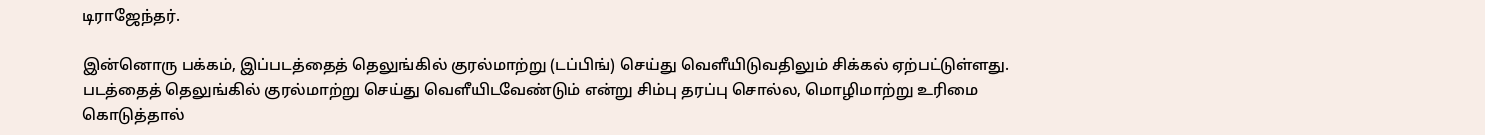டிராஜேந்தர்.

இன்னொரு பக்கம், இப்படத்தைத் தெலுங்கில் குரல்மாற்று (டப்பிங்) செய்து வெளீயிடுவதிலும் சிக்கல் ஏற்பட்டுள்ளது. படத்தைத் தெலுங்கில் குரல்மாற்று செய்து வெளீயிடவேண்டும் என்று சிம்பு தரப்பு சொல்ல, மொழிமாற்று உரிமை கொடுத்தால்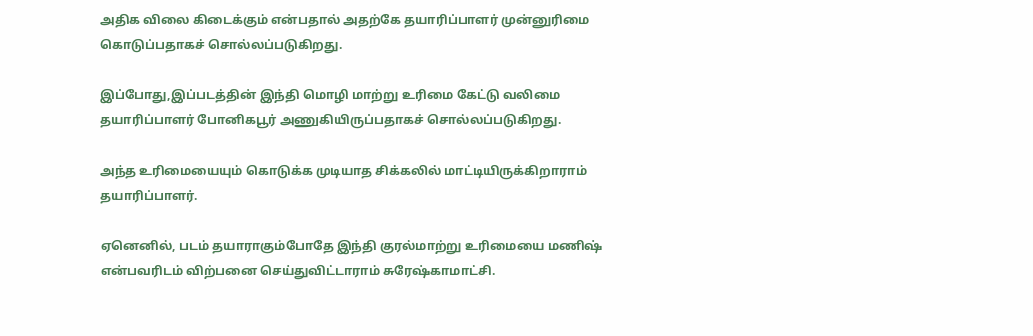அதிக விலை கிடைக்கும் என்பதால் அதற்கே தயாரிப்பாளர் முன்னுரிமை கொடுப்பதாகச் சொல்லப்படுகிறது.

இப்போது,இப்படத்தின் இந்தி மொழி மாற்று உரிமை கேட்டு வலிமை தயாரிப்பாளர் போனிகபூர் அணுகியிருப்பதாகச் சொல்லப்படுகிறது.

அந்த உரிமையையும் கொடுக்க முடியாத சிக்கலில் மாட்டியிருக்கிறாராம் தயாரிப்பாளர்.

ஏனெனில், படம் தயாராகும்போதே இந்தி குரல்மாற்று உரிமையை மணிஷ் என்பவரிடம் விற்பனை செய்துவிட்டாராம் சுரேஷ்காமாட்சி.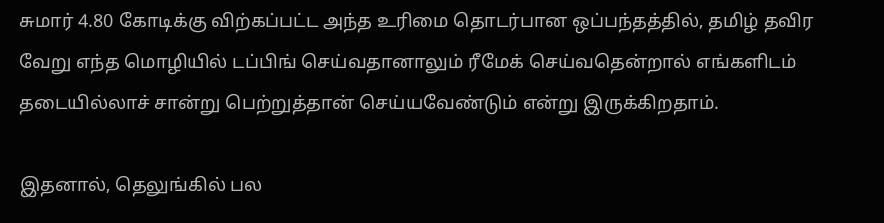சுமார் 4.80 கோடிக்கு விற்கப்பட்ட அந்த உரிமை தொடர்பான ஒப்பந்தத்தில், தமிழ் தவிர வேறு எந்த மொழியில் டப்பிங் செய்வதானாலும் ரீமேக் செய்வதென்றால் எங்களிடம் தடையில்லாச் சான்று பெற்றுத்தான் செய்யவேண்டும் என்று இருக்கிறதாம்.

இதனால், தெலுங்கில் பல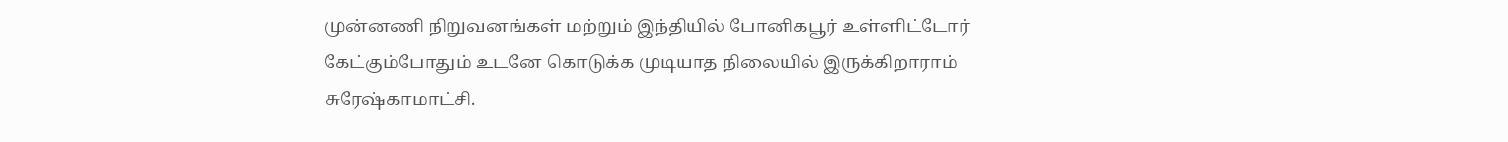முன்னணி நிறுவனங்கள் மற்றும் இந்தியில் போனிகபூர் உள்ளிட்டோர் கேட்கும்போதும் உடனே கொடுக்க முடியாத நிலையில் இருக்கிறாராம் சுரேஷ்காமாட்சி.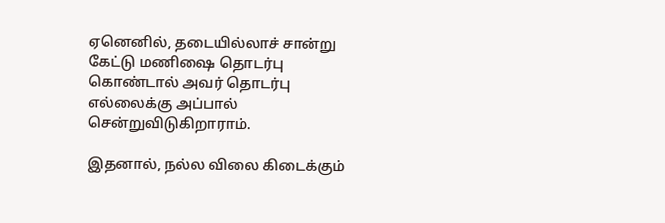ஏனெனில், தடையில்லாச் சான்று கேட்டு மணிஷை தொடர்பு கொண்டால் அவர் தொடர்பு எல்லைக்கு அப்பால் சென்றுவிடுகிறாராம்.

இதனால், நல்ல விலை கிடைக்கும்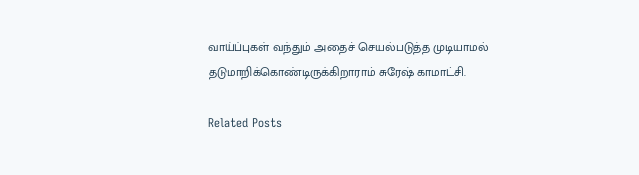வாய்ப்புகள் வந்தும் அதைச் செயல்படுத்த முடியாமல் தடுமாறிக்கொண்டிருக்கிறாராம் சுரேஷ் காமாட்சி.

Related Posts